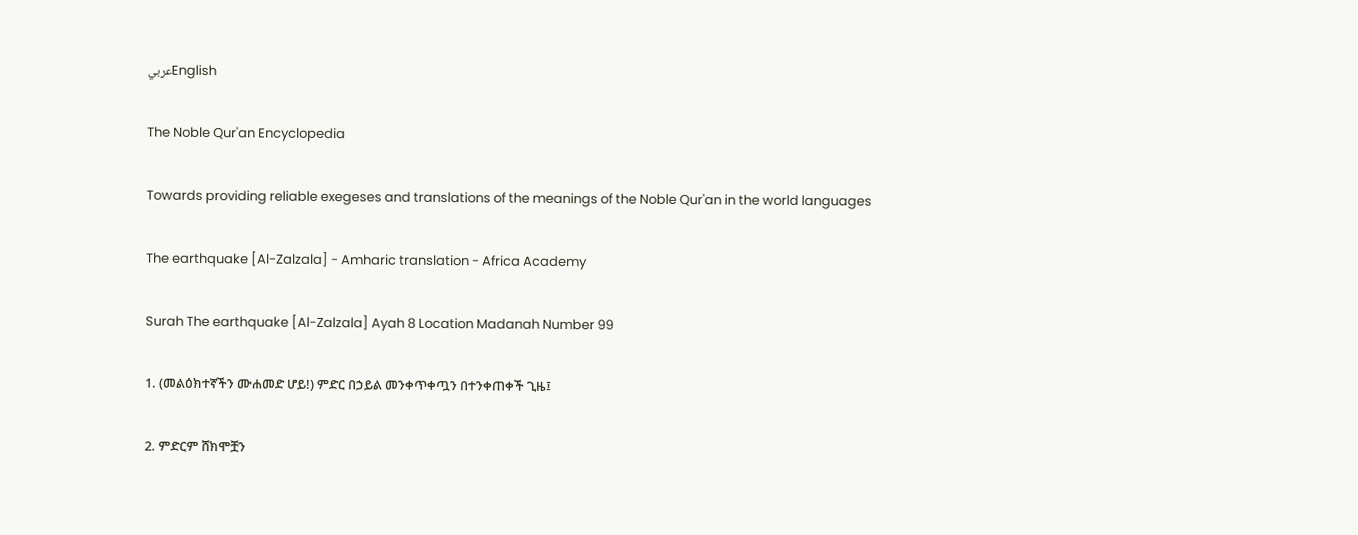عربيEnglish

The Noble Qur'an Encyclopedia

Towards providing reliable exegeses and translations of the meanings of the Noble Qur'an in the world languages

The earthquake [Al-Zalzala] - Amharic translation - Africa Academy

Surah The earthquake [Al-Zalzala] Ayah 8 Location Madanah Number 99

1. (መልዕክተኛችን ሙሐመድ ሆይ!) ምድር በኃይል መንቀጥቀጧን በተንቀጠቀች ጊዜ፤

2. ምድርም ሸክሞቿን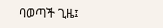ባወጣች ጊዜ፤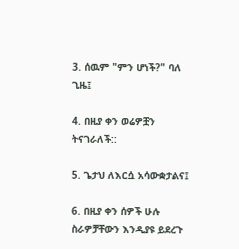3. ሰዉም "ምን ሆነች?" ባለ ጊዜ፤

4. በዚያ ቀን ወሬዎቿን ትናገራለች::

5. ጌታህ ለእርሷ አሳውቋታልና፤

6. በዚያ ቀን ሰዎች ሁሉ ስራዎቻቸውን እንዲያዩ ይደረጉ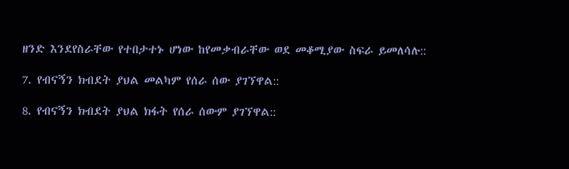ዘንድ እንደየስራቸው የተበታተኑ ሆነው ከየመቃብራቸው ወደ መቆሚያው ስፍራ ይመለሳሉ::

7. የብናኝን ክብደት ያህል መልካም የሰራ ሰው ያገኘዋል::

8. የብናኝን ክብደት ያህል ክፋት የሰራ ሰውም ያገኘዋል::